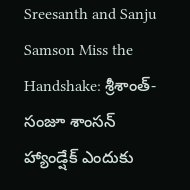Sreesanth and Sanju Samson Miss the Handshake: శ్రీశాంత్-సంజూ శాంసన్ హ్యాండ్షేక్ ఎందుకు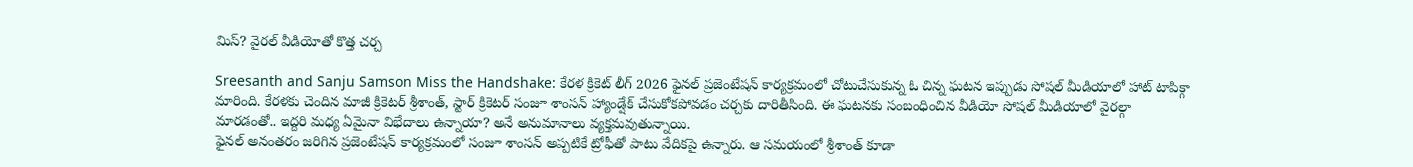మిస్? వైరల్ వీడియోతో కొత్త చర్చ

Sreesanth and Sanju Samson Miss the Handshake: కేరళ క్రికెట్ లీగ్ 2026 ఫైనల్ ప్రజెంటేషన్ కార్యక్రమంలో చోటుచేసుకున్న ఓ చిన్న ఘటన ఇప్పుడు సోషల్ మీడియాలో హాట్ టాపిక్గా మారింది. కేరళకు చెందిన మాజీ క్రికెటర్ శ్రీశాంత్, స్టార్ క్రికెటర్ సంజూ శాంసన్ హ్యాండ్షేక్ చేసుకోకపోవడం చర్చకు దారితీసింది. ఈ ఘటనకు సంబంధించిన వీడియో సోషల్ మీడియాలో వైరల్గా మారడంతో.. ఇద్దరి మధ్య ఏమైనా విభేదాలు ఉన్నాయా? అనే అనుమానాలు వ్యక్తమవుతున్నాయి.
ఫైనల్ అనంతరం జరిగిన ప్రజెంటేషన్ కార్యక్రమంలో సంజూ శాంసన్ అప్పటికే ట్రోఫీతో పాటు వేదికపై ఉన్నారు. ఆ సమయంలో శ్రీశాంత్ కూడా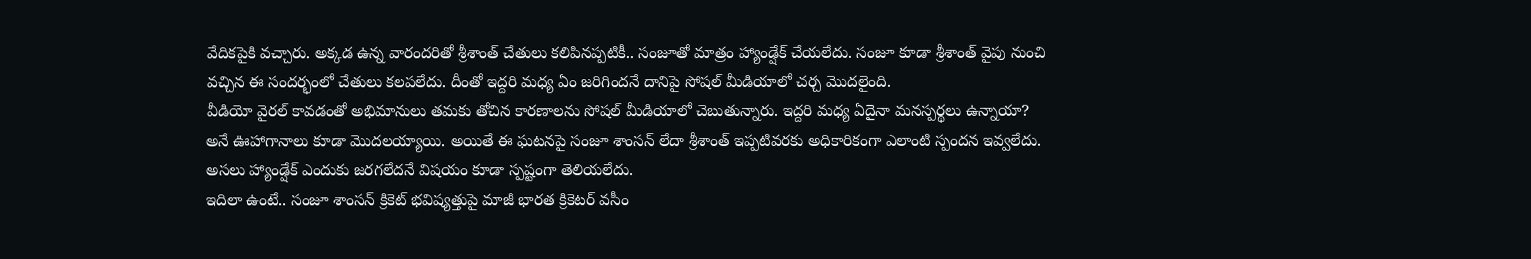వేదికపైకి వచ్చారు. అక్కడ ఉన్న వారందరితో శ్రీశాంత్ చేతులు కలిపినప్పటికీ.. సంజూతో మాత్రం హ్యాండ్షేక్ చేయలేదు. సంజూ కూడా శ్రీశాంత్ వైపు నుంచి వచ్చిన ఈ సందర్భంలో చేతులు కలపలేదు. దీంతో ఇద్దరి మధ్య ఏం జరిగిందనే దానిపై సోషల్ మీడియాలో చర్చ మొదలైంది.
వీడియో వైరల్ కావడంతో అభిమానులు తమకు తోచిన కారణాలను సోషల్ మీడియాలో చెబుతున్నారు. ఇద్దరి మధ్య ఏదైనా మనస్పర్థలు ఉన్నాయా? అనే ఊహాగానాలు కూడా మొదలయ్యాయి. అయితే ఈ ఘటనపై సంజూ శాంసన్ లేదా శ్రీశాంత్ ఇప్పటివరకు అధికారికంగా ఎలాంటి స్పందన ఇవ్వలేదు. అసలు హ్యాండ్షేక్ ఎందుకు జరగలేదనే విషయం కూడా స్పష్టంగా తెలియలేదు.
ఇదిలా ఉంటే.. సంజూ శాంసన్ క్రికెట్ భవిష్యత్తుపై మాజీ భారత క్రికెటర్ వసీం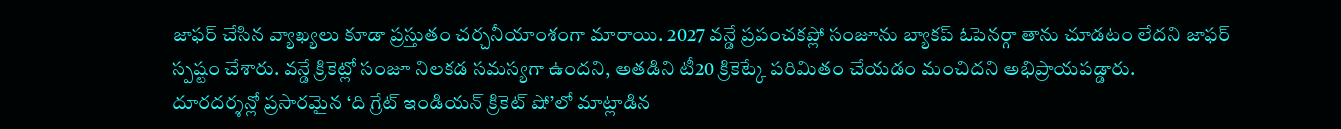జాఫర్ చేసిన వ్యాఖ్యలు కూడా ప్రస్తుతం చర్చనీయాంశంగా మారాయి. 2027 వన్డే ప్రపంచకప్లో సంజూను బ్యాకప్ ఓపెనర్గా తాను చూడటం లేదని జాఫర్ స్పష్టం చేశారు. వన్డే క్రికెట్లో సంజూ నిలకడ సమస్యగా ఉందని, అతడిని టీ20 క్రికెట్కే పరిమితం చేయడం మంచిదని అభిప్రాయపడ్డారు.
దూరదర్శన్లో ప్రసారమైన ‘ది గ్రేట్ ఇండియన్ క్రికెట్ షో’లో మాట్లాడిన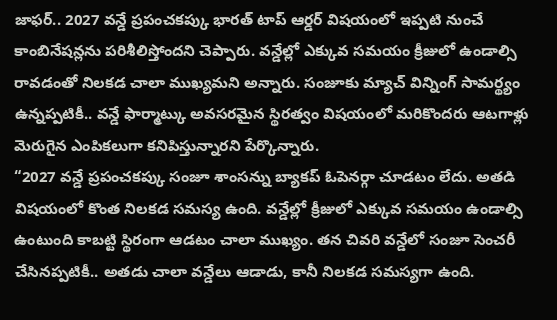జాఫర్.. 2027 వన్డే ప్రపంచకప్కు భారత్ టాప్ ఆర్డర్ విషయంలో ఇప్పటి నుంచే కాంబినేషన్లను పరిశీలిస్తోందని చెప్పారు. వన్డేల్లో ఎక్కువ సమయం క్రీజులో ఉండాల్సి రావడంతో నిలకడ చాలా ముఖ్యమని అన్నారు. సంజూకు మ్యాచ్ విన్నింగ్ సామర్థ్యం ఉన్నప్పటికీ.. వన్డే ఫార్మాట్కు అవసరమైన స్థిరత్వం విషయంలో మరికొందరు ఆటగాళ్లు మెరుగైన ఎంపికలుగా కనిపిస్తున్నారని పేర్కొన్నారు.
“2027 వన్డే ప్రపంచకప్కు సంజూ శాంసన్ను బ్యాకప్ ఓపెనర్గా చూడటం లేదు. అతడి విషయంలో కొంత నిలకడ సమస్య ఉంది. వన్డేల్లో క్రీజులో ఎక్కువ సమయం ఉండాల్సి ఉంటుంది కాబట్టి స్థిరంగా ఆడటం చాలా ముఖ్యం. తన చివరి వన్డేలో సంజూ సెంచరీ చేసినప్పటికీ.. అతడు చాలా వన్డేలు ఆడాడు, కానీ నిలకడ సమస్యగా ఉంది.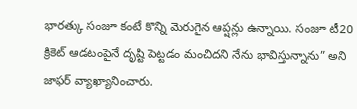భారత్కు సంజూ కంటే కొన్ని మెరుగైన ఆప్షన్లు ఉన్నాయి. సంజూ టీ20 క్రికెట్ ఆడటంపైనే దృష్టి పెట్టడం మంచిదని నేను భావిస్తున్నాను” అని జాఫర్ వ్యాఖ్యానించారు.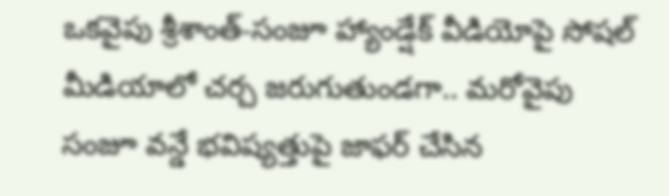ఒకవైపు శ్రీశాంత్-సంజూ హ్యాండ్షేక్ వీడియోపై సోషల్ మీడియాలో చర్చ జరుగుతుండగా.. మరోవైపు సంజూ వన్డే భవిష్యత్తుపై జాఫర్ చేసిన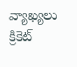వ్యాఖ్యలు క్రికెట్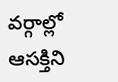వర్గాల్లో ఆసక్తిని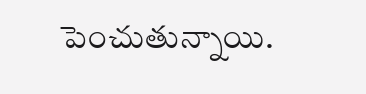పెంచుతున్నాయి.